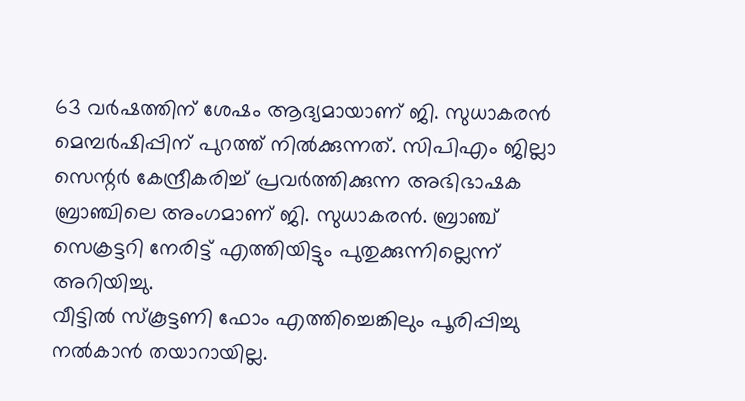63 വർഷത്തിന് ശേഷം ആദ്യമായാണ് ജി. സുധാകരൻ മെമ്പർഷിപ്പിന് പുറത്ത് നിൽക്കുന്നത്. സിപിഎം ജില്ലാ സെന്റർ കേന്ദ്രീകരിച്ച് പ്രവർത്തിക്കുന്ന അഭിഭാഷക ബ്രാഞ്ചിലെ അംഗമാണ് ജി. സുധാകരൻ. ബ്രാഞ്ച് സെക്രട്ടറി നേരിട്ട് എത്തിയിട്ടും പുതുക്കുന്നില്ലെന്ന് അറിയിച്ചു.
വീട്ടിൽ സ്കൂട്ടണി ഫോം എത്തിച്ചെങ്കിലും പൂരിപ്പിച്ചു നൽകാൻ തയാറായില്ല.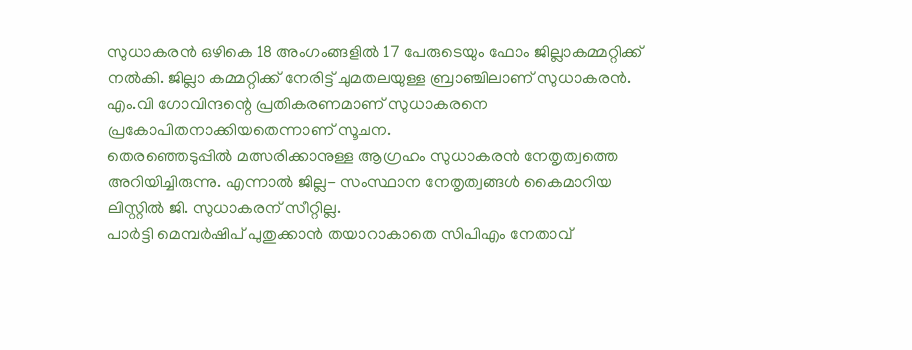സുധാകരൻ ഒഴികെ 18 അംഗംങ്ങളിൽ 17 പേരുടെയും ഫോം ജില്ലാകമ്മറ്റിക്ക് നൽകി. ജില്ലാ കമ്മറ്റിക്ക് നേരിട്ട് ചുമതലയുള്ള ബ്രാഞ്ചിലാണ് സുധാകരൻ. എം.വി ഗോവിന്ദന്റെ പ്രതികരണമാണ് സുധാകരനെ പ്രകോപിതനാക്കിയതെന്നാണ് സൂചന.
തെരഞ്ഞെടുപ്പിൽ മത്സരിക്കാനുള്ള ആഗ്രഹം സുധാകരൻ നേതൃത്വത്തെ അറിയിച്ചിരുന്നു. എന്നാൽ ജില്ല- സംസ്ഥാന നേതൃത്വങ്ങൾ കൈമാറിയ ലിസ്റ്റിൽ ജി. സുധാകരന് സീറ്റില്ല.
പാർട്ടി മെമ്പർഷിപ് പുതുക്കാൻ തയാറാകാതെ സിപിഎം നേതാവ്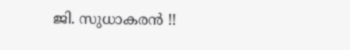ജി. സുധാകരൻ !!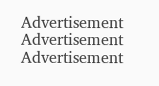Advertisement
Advertisement
Advertisement